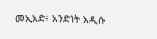መኢአድ፥ አንድነት አዲሱ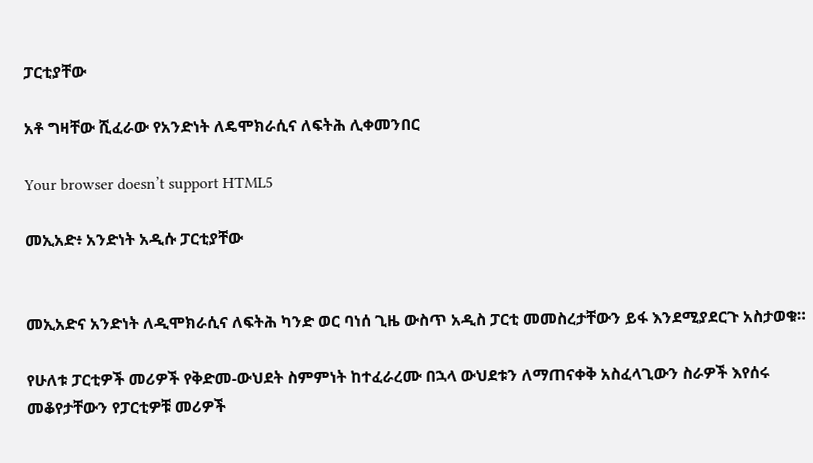ፓርቲያቸው

አቶ ግዛቸው ሺፈራው የአንድነት ለዴሞክራሲና ለፍትሕ ሊቀመንበር

Your browser doesn’t support HTML5

መኢአድ፥ አንድነት አዲሱ ፓርቲያቸው


መኢአድና አንድነት ለዲሞክራሲና ለፍትሕ ካንድ ወር ባነሰ ጊዜ ውስጥ አዲስ ፓርቲ መመስረታቸውን ይፋ እንደሚያደርጉ አስታወቁ።

የሁለቱ ፓርቲዎች መሪዎች የቅድመ-ውህደት ስምምነት ከተፈራረሙ በኋላ ውህደቱን ለማጠናቀቅ አስፈላጊውን ስራዎች እየሰሩ መቆየታቸውን የፓርቲዎቹ መሪዎች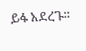ይፋ አደረጉ።